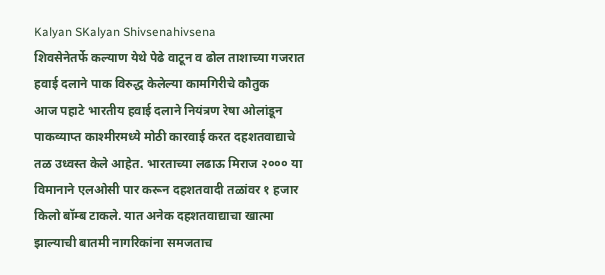Kalyan SKalyan Shivsenahivsena
शिवसेनेतर्फे कल्याण येथे पेढे वाटून व ढोल ताशाच्या गजरात हवाई दलाने पाक विरुद्ध केलेल्या कामगिरीचे कौतुक
आज पहाटे भारतीय हवाई दलाने नियंत्रण रेषा ओलांडून पाकव्याप्त काश्मीरमध्ये मोठी कारवाई करत दहशतवाद्याचे तळ उध्वस्त केले आहेत. भारताच्या लढाऊ मिराज २००० या विमानाने एलओसी पार करून दहशतवादी तळांवर १ हजार किलो बॉम्ब टाकले. यात अनेक दहशतवाद्याचा खात्मा झाल्याची बातमी नागरिकांना समजताच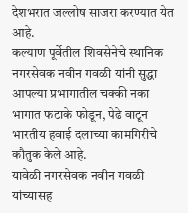देशभरात जल्लोष साजरा करण्यात येत आहे.
कल्याण पूर्वेतील शिवसेनेचे स्थानिक नगरसेवक नवीन गवळी यांनी सुद्धा आपल्या प्रभागातील चक्की नका भागात फटाके फोडून, पेढे वाटून भारतीय हवाई दलाच्या कामगिरीचे कौतुक केले आहे.
यावेळी नगरसेवक नवीन गवळी यांच्यासह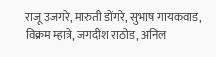राजू उजगरे, मारुती डोंगरे, सुभाष गायकवाड, विक्रम म्हात्रे, जगदीश राठोड, अनिल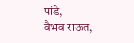पांडे,
वैभव राऊत,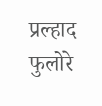प्रल्हाद फुलोरे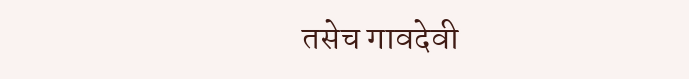तसेच गावदेवी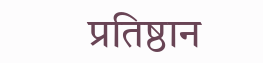प्रतिष्ठान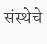संस्थेचे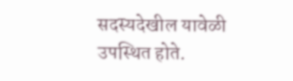सदस्यदेखील यावेळी उपस्थित होते.